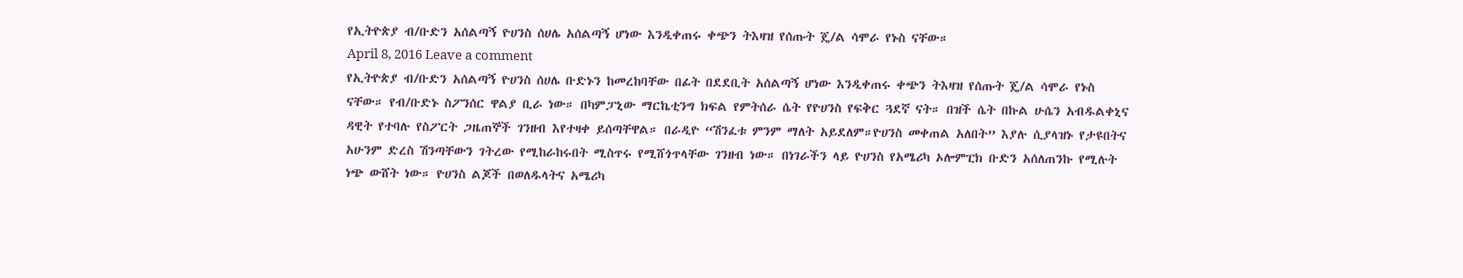የኢትዮጵያ ብ/ቡድን አሰልጣኝ ዮሀንስ ሰሀሌ አሰልጣኝ ሆነው እንዲቀጠሩ ቀጭን ትእዛዝ የሰጡት ጄ/ል ሳሞራ የኑስ ናቸው።
April 8, 2016 Leave a comment
የኢትዮጵያ ብ/ቡድን አሰልጣኝ ዮሀንስ ሰሀሌ ቡድኑን ከመረከባቸው በፊት በደደቢት አሰልጣኝ ሆነው እንዲቀጠሩ ቀጭን ትእዛዝ የሰጡት ጄ/ል ሳሞራ የኑስ ናቸው። የብ/ቡድኑ ስፖንሰር ዋልያ ቢራ ነው። በካምፓኒው ማርኬቲንግ ክፍል የምትሰራ ሴት የዮሀንስ የፍቅር ጓደኛ ናት። በዝች ሴት በኩል ሁሴን አብዱልቀኒና ዳዊት የተባሉ የስፖርት ጋዜጠኞች ገንዘብ እየተዛቀ ይሰጣቸዋል። በራዲዮ “ሽንፈቱ ምንም ማለት አይደለም።ዮሀንስ መቀጠል አለበት” እያሉ ሲያላዝኑ የታዩበትና አሁንም ድረስ ሽንጣቸውን ገትረው የሚከራከሩበት ሚስጥሩ የሚሸጎጥላቸው ገንዘብ ነው። በነገራችን ላይ ዮሀንስ የአሜሪካ ኦሎምፒክ ቡድን አሰለጠንኩ የሚሉት ነጭ ውሸት ነው። ዮሀንስ ልጆች በወለዱላትና አሜሪካ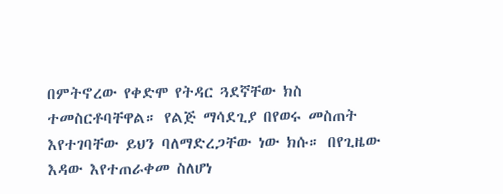በምትኖረው የቀድሞ የትዳር ጓደኛቸው ክስ ተመስርቶባቸዋል። የልጅ ማሳደጊያ በየወሩ መስጠት እየተገባቸው ይህን ባለማድረጋቸው ነው ክሱ። በየጊዜው እዳው እየተጠራቀመ ስለሆነ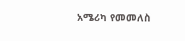አሜሪካ የመመለስ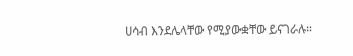ሀሳብ እንደሌላቸው የሚያውቋቸው ይናገራሉ።